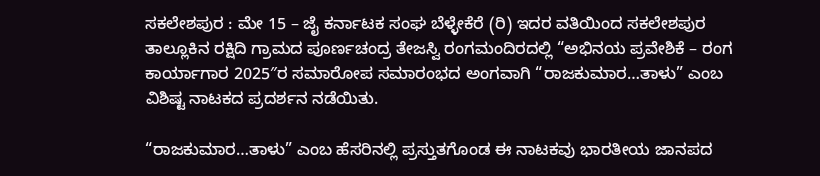ಸಕಲೇಶಪುರ : ಮೇ 15 – ಜೈ ಕರ್ನಾಟಕ ಸಂಘ ಬೆಳ್ಳೇಕೆರೆ (ರಿ) ಇದರ ವತಿಯಿಂದ ಸಕಲೇಶಪುರ ತಾಲ್ಲೂಕಿನ ರಕ್ಷಿದಿ ಗ್ರಾಮದ ಪೂರ್ಣಚಂದ್ರ ತೇಜಸ್ವಿ ರಂಗಮಂದಿರದಲ್ಲಿ “ಅಭಿನಯ ಪ್ರವೇಶಿಕೆ – ರಂಗ ಕಾರ್ಯಾಗಾರ 2025″ರ ಸಮಾರೋಪ ಸಮಾರಂಭದ ಅಂಗವಾಗಿ “ರಾಜಕುಮಾರ…ತಾಳು” ಎಂಬ ವಿಶಿಷ್ಟ ನಾಟಕದ ಪ್ರದರ್ಶನ ನಡೆಯಿತು.

“ರಾಜಕುಮಾರ…ತಾಳು” ಎಂಬ ಹೆಸರಿನಲ್ಲಿ ಪ್ರಸ್ತುತಗೊಂಡ ಈ ನಾಟಕವು ಭಾರತೀಯ ಜಾನಪದ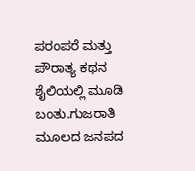ಪರಂಪರೆ ಮತ್ತು ಪೌರಾತ್ಯ ಕಥನ ಶೈಲಿಯಲ್ಲಿ ಮೂಡಿ ಬಂತು.ಗುಜರಾತಿ ಮೂಲದ ಜನಪದ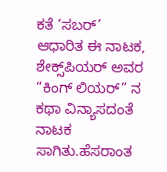ಕತೆ ‘ಸಬರ್’ ಆಧಾರಿತ ಈ ನಾಟಕ, ಶೇಕ್ಸ್‌ಪಿಯರ್ ಅವರ “ಕಿಂಗ್ ಲಿಯರ್” ನ ಕಥಾ ವಿನ್ಯಾಸದಂತೆ ನಾಟಕ ಸಾಗಿತು.ಹೆಸರಾಂತ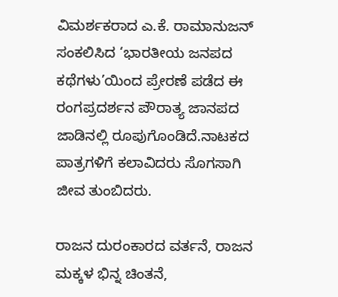ವಿಮರ್ಶಕರಾದ ಎ.ಕೆ. ರಾಮಾನುಜನ್ ಸಂಕಲಿಸಿದ ‘ಭಾರತೀಯ ಜನಪದ ಕಥೆಗಳು’ಯಿಂದ ಪ್ರೇರಣೆ ಪಡೆದ ಈ ರಂಗಪ್ರದರ್ಶನ ಪೌರಾತ್ಯ ಜಾನಪದ ಜಾಡಿನಲ್ಲಿ ರೂಪುಗೊಂಡಿದೆ.ನಾಟಕದ ಪಾತ್ರಗಳಿಗೆ ಕಲಾವಿದರು ಸೊಗಸಾಗಿ ಜೀವ ತುಂಬಿದರು.

ರಾಜನ ದುರಂಕಾರದ ವರ್ತನೆ, ರಾಜನ ಮಕ್ಕಳ ಭಿನ್ನ ಚಿಂತನೆ,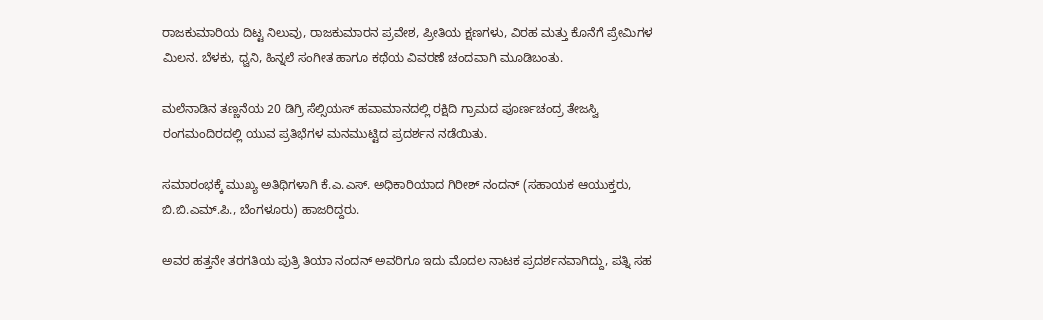ರಾಜಕುಮಾರಿಯ ದಿಟ್ಟ ನಿಲುವು, ರಾಜಕುಮಾರನ ಪ್ರವೇಶ, ಪ್ರೀತಿಯ ಕ್ಷಣಗಳು, ವಿರಹ ಮತ್ತು ಕೊನೆಗೆ ಪ್ರೇಮಿಗಳ ಮಿಲನ. ಬೆಳಕು, ಧ್ವನಿ, ಹಿನ್ನಲೆ ಸಂಗೀತ ಹಾಗೂ ಕಥೆಯ ವಿವರಣೆ ಚಂದವಾಗಿ ಮೂಡಿಬಂತು.

ಮಲೆನಾಡಿನ ತಣ್ಣನೆಯ 20 ಡಿಗ್ರಿ ಸೆಲ್ಸಿಯಸ್ ಹವಾಮಾನದಲ್ಲಿ ರಕ್ಷಿದಿ ಗ್ರಾಮದ ಪೂರ್ಣಚಂದ್ರ ತೇಜಸ್ವಿ ರಂಗಮಂದಿರದಲ್ಲಿ ಯುವ ಪ್ರತಿಭೆಗಳ ಮನಮುಟ್ಟಿದ ಪ್ರದರ್ಶನ ನಡೆಯಿತು.

ಸಮಾರಂಭಕ್ಕೆ ಮುಖ್ಯ ಅತಿಥಿಗಳಾಗಿ ಕೆ.ಎ.ಎಸ್. ಅಧಿಕಾರಿಯಾದ ಗಿರೀಶ್ ನಂದನ್ (ಸಹಾಯಕ ಆಯುಕ್ತರು, ಬಿ.ಬಿ.ಎಮ್.ಪಿ., ಬೆಂಗಳೂರು) ಹಾಜರಿದ್ದರು.

ಅವರ ಹತ್ತನೇ ತರಗತಿಯ ಪುತ್ರಿ ತಿಯಾ ನಂದನ್ ಅವರಿಗೂ ಇದು ಮೊದಲ ನಾಟಕ ಪ್ರದರ್ಶನವಾಗಿದ್ದು, ಪತ್ನಿ ಸಹ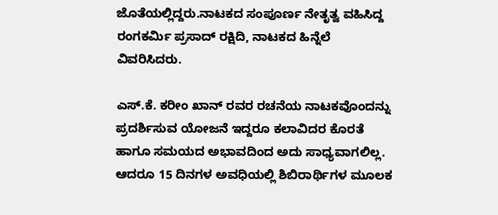ಜೊತೆಯಲ್ಲಿದ್ದರು.ನಾಟಕದ ಸಂಪೂರ್ಣ ನೇತೃತ್ವ ವಹಿಸಿದ್ದ ರಂಗಕರ್ಮಿ ಪ್ರಸಾದ್ ರಕ್ಷಿದಿ, ನಾಟಕದ ಹಿನ್ನೆಲೆ ವಿವರಿಸಿದರು.

ಎಸ್.ಕೆ. ಕರೀಂ ಖಾನ್ ರವರ ರಚನೆಯ ನಾಟಕವೊಂದನ್ನು ಪ್ರದರ್ಶಿಸುವ ಯೋಜನೆ ಇದ್ದರೂ ಕಲಾವಿದರ ಕೊರತೆ ಹಾಗೂ ಸಮಯದ ಅಭಾವದಿಂದ ಅದು ಸಾಧ್ಯವಾಗಲಿಲ್ಲ. ಆದರೂ 15 ದಿನಗಳ ಅವಧಿಯಲ್ಲಿ ಶಿಬಿರಾರ್ಥಿಗಳ ಮೂಲಕ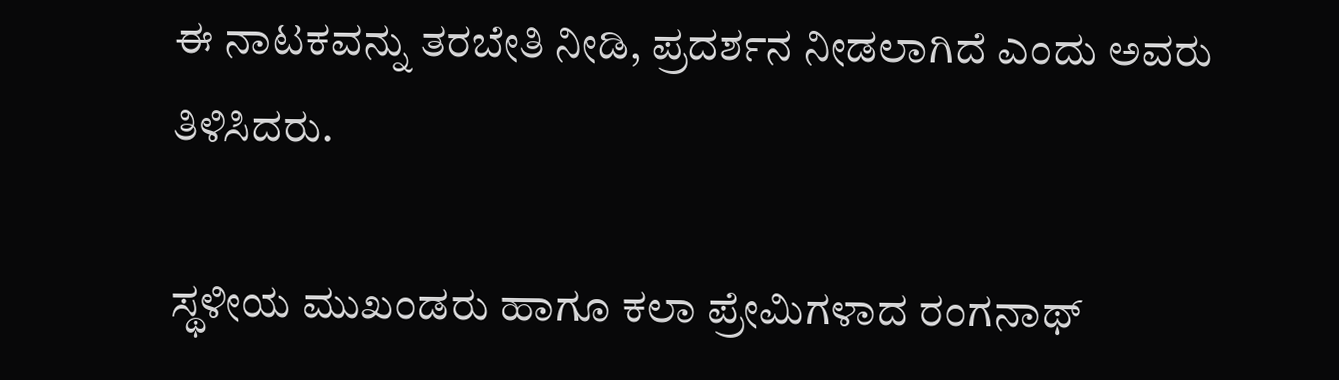ಈ ನಾಟಕವನ್ನು ತರಬೇತಿ ನೀಡಿ, ಪ್ರದರ್ಶನ ನೀಡಲಾಗಿದೆ ಎಂದು ಅವರು ತಿಳಿಸಿದರು.

ಸ್ಥಳೀಯ ಮುಖಂಡರು ಹಾಗೂ ಕಲಾ ಪ್ರೇಮಿಗಳಾದ ರಂಗನಾಥ್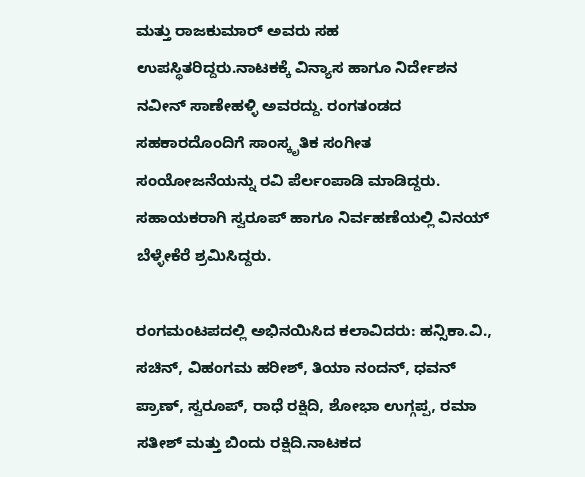ಮತ್ತು ರಾಜಕುಮಾರ್ ಅವರು ಸಹ ಉಪಸ್ಥಿತರಿದ್ದರು.ನಾಟಕಕ್ಕೆ ವಿನ್ಯಾಸ ಹಾಗೂ ನಿರ್ದೇಶನ ನವೀನ್ ಸಾಣೇಹಳ್ಳಿ ಅವರದ್ದು. ರಂಗತಂಡದ ಸಹಕಾರದೊಂದಿಗೆ ಸಾಂಸ್ಕೃತಿಕ ಸಂಗೀತ ಸಂಯೋಜನೆಯನ್ನು ರವಿ ಪೆರ್ಲಂಪಾಡಿ ಮಾಡಿದ್ದರು. ಸಹಾಯಕರಾಗಿ ಸ್ವರೂಪ್ ಹಾಗೂ ನಿರ್ವಹಣೆಯಲ್ಲಿ ವಿನಯ್ ಬೆಳ್ಳೇಕೆರೆ ಶ್ರಮಿಸಿದ್ದರು.

ರಂಗಮಂಟಪದಲ್ಲಿ ಅಭಿನಯಿಸಿದ ಕಲಾವಿದರು: ಹನ್ಸಿಕಾ.ವಿ., ಸಚಿನ್, ವಿಹಂಗಮ ಹರೀಶ್, ತಿಯಾ ನಂದನ್, ಧವನ್ ಪ್ರಾಣ್, ಸ್ವರೂಪ್, ರಾಧೆ ರಕ್ಷಿದಿ, ಶೋಭಾ ಉಗ್ಗಪ್ಪ, ರಮಾ ಸತೀಶ್ ಮತ್ತು ಬಿಂದು ರಕ್ಷಿದಿ.ನಾಟಕದ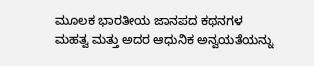ಮೂಲಕ ಭಾರತೀಯ ಜಾನಪದ ಕಥನಗಳ ಮಹತ್ವ ಮತ್ತು ಅದರ ಆಧುನಿಕ ಅನ್ವಯತೆಯನ್ನು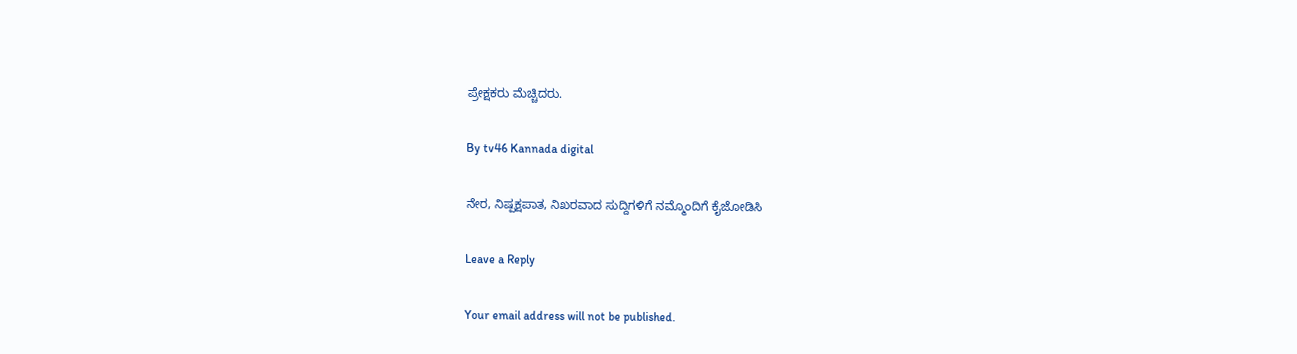ಪ್ರೇಕ್ಷಕರು ಮೆಚ್ಚಿದರು.

By tv46 Kannada digital

ನೇರ, ನಿಷ್ಪಕ್ಷಪಾತ, ನಿಖರವಾದ ಸುದ್ದಿಗಳಿಗೆ ನಮ್ಮೊಂದಿಗೆ ಕೈಜೋಡಿಸಿ

Leave a Reply

Your email address will not be published.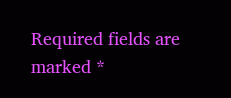Required fields are marked *